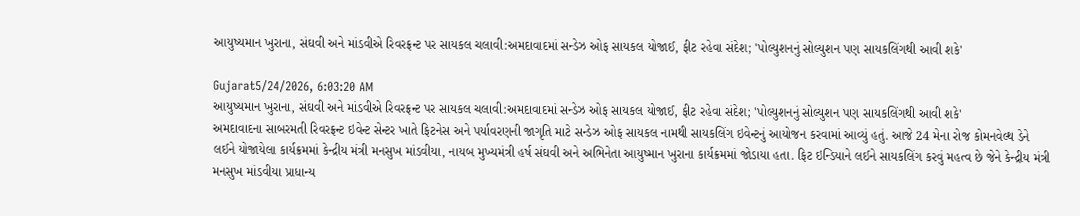આયુષ્યમાન ખુરાના, સંઘવી અને માંડવીએ રિવરફ્રન્ટ પર સાયકલ ચલાવી:અમદાવાદમાં સન્ડેઝ ઓફ સાયકલ યોજાઈ, ફીટ રહેવા સંદેશ; 'પોલ્યુશનનું સોલ્યુશન પણ સાયકલિંગથી આવી શકે'

Gujarat5/24/2026, 6:03:20 AM
આયુષ્યમાન ખુરાના, સંઘવી અને માંડવીએ રિવરફ્રન્ટ પર સાયકલ ચલાવી:અમદાવાદમાં સન્ડેઝ ઓફ સાયકલ યોજાઈ, ફીટ રહેવા સંદેશ; 'પોલ્યુશનનું સોલ્યુશન પણ સાયકલિંગથી આવી શકે'
અમદાવાદના સાબરમતી રિવરફ્રન્ટ ઇવેન્ટ સેન્ટર ખાતે ફિટનેસ અને પર્યાવરણની જાગૃતિ માટે સન્ડેઝ ઓફ સાયકલ નામથી સાયકલિંગ ઇવેન્ટનું આયોજન કરવામાં આવ્યું હતું. આજે 24 મેના રોજ કોમનવેલ્થ ડેને લઈને યોજાયેલા કાર્યક્રમમાં કેન્દ્રીય મંત્રી મનસુખ માંડવીયા, નાયબ મુખ્યમંત્રી હર્ષ સંઘવી અને અભિનેતા આયુષ્માન ખુરાના કાર્યક્રમમાં જોડાયા હતા. ફિટ ઇન્ડિયાને લઈને સાયકલિંગ કરવું મહત્વ છે જેને કેન્દ્રીય મંત્રી મનસુખ માંડવીયા પ્રાધાન્ય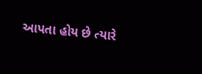આપતા હોય છે ત્યારે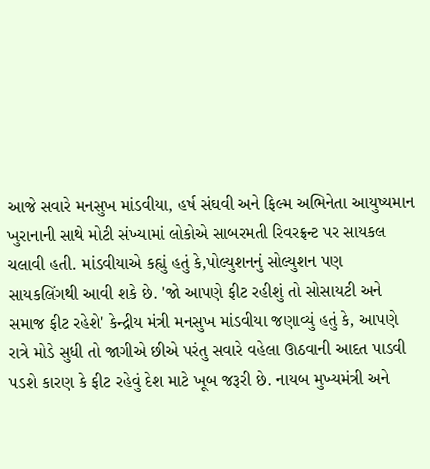આજે સવારે મનસુખ માંડવીયા, હર્ષ સંઘવી અને ફિલ્મ અભિનેતા આયુષ્યમાન ખુરાનાની સાથે મોટી સંખ્યામાં લોકોએ સાબરમતી રિવરફ્રન્ટ પર સાયકલ ચલાવી હતી. માંડવીયાએ કહ્યું હતું કે,પોલ્યુશનનું સોલ્યુશન પણ સાયકલિંગથી આવી શકે છે. 'જો આપણે ફીટ રહીશું તો સોસાયટી અને સમાજ ફીટ રહેશે' કેન્દ્રીય મંત્રી મનસુખ માંડવીયા જણાવ્યું હતું કે, આપણે રાત્રે મોડે સુધી તો જાગીએ છીએ પરંતુ સવારે વહેલા ઊઠવાની આદત પાડવી પડશે કારણ કે ફીટ રહેવું દેશ માટે ખૂબ જરૂરી છે. નાયબ મુખ્યમંત્રી અને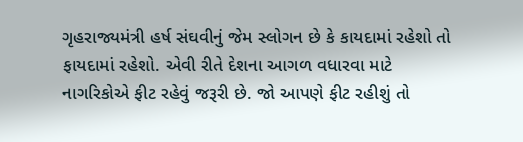ગૃહરાજ્યમંત્રી હર્ષ સંઘવીનું જેમ સ્લોગન છે કે કાયદામાં રહેશો તો ફાયદામાં રહેશો. એવી રીતે દેશના આગળ વધારવા માટે નાગરિકોએ ફીટ રહેવું જરૂરી છે. જો આપણે ફીટ રહીશું તો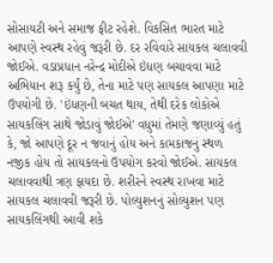સોસાયટી અને સમાજ ફીટ રહેશે. વિકસિત ભારત માટે આપણે સ્વસ્થ રહેવું જરૂરી છે. દર રવિવારે સાયકલ ચલાવવી જોઈએ. વડાપ્રધાન નરેન્દ્ર મોદીએ ઇંધણ બચાવવા માટે અભિયાન શરૂ કર્યું છે, તેના માટે પણ સાયકલ આપણા માટે ઉપયોગી છે. 'ઇંધણની બચત થાય, તેથી દરેક લોકોએ સાયકલિંગ સાથે જોડાવું જોઈએ' વધુમાં તેમણે જણાવ્યું હતું કે, જો આપણે દૂર ન જવાનું હોય અને કામકાજનું સ્થળ નજીક હોય તો સાયકલનો ઉપયોગ કરવો જોઈએ. સાયકલ ચલાવવાથી ત્રણ ફાયદા છે. શરીરને સ્વસ્થ રાખવા માટે સાયકલ ચલાવવી જરૂરી છે. પોલ્યુશનનું સોલ્યુશન પણ સાયકલિંગથી આવી શકે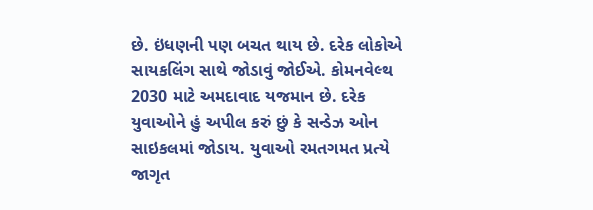છે. ઇંધણની પણ બચત થાય છે. દરેક લોકોએ સાયકલિંગ સાથે જોડાવું જોઈએ. કોમનવેલ્થ 2030 માટે અમદાવાદ યજમાન છે. દરેક યુવાઓને હું અપીલ કરું છું કે સન્ડેઝ ઓન સાઇકલમાં જોડાય. યુવાઓ રમતગમત પ્રત્યે જાગૃત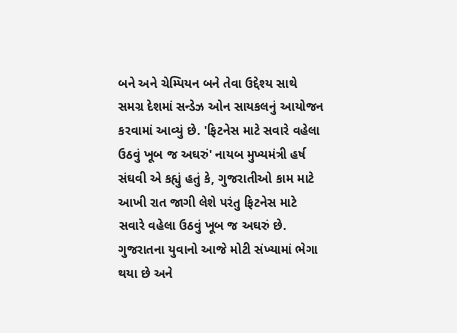બને અને ચેમ્પિયન બને તેવા ઉદ્દેશ્ય સાથે સમગ્ર દેશમાં સન્ડેઝ ઓન સાયકલનું આયોજન કરવામાં આવ્યું છે. 'ફિટનેસ માટે સવારે વહેલા ઉઠવું ખૂબ જ અઘરું' નાયબ મુખ્યમંત્રી હર્ષ સંઘવી એ કહ્યું હતું કે, ગુજરાતીઓ કામ માટે આખી રાત જાગી લેશે પરંતુ ફિટનેસ માટે સવારે વહેલા ઉઠવું ખૂબ જ અઘરું છે. ગુજરાતના યુવાનો આજે મોટી સંખ્યામાં ભેગા થયા છે અને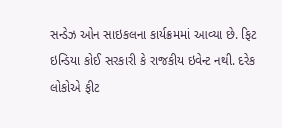સન્ડેઝ ઓન સાઇકલના કાર્યક્રમમાં આવ્યા છે. ફિટ ઇન્ડિયા કોઈ સરકારી કે રાજકીય ઇવેન્ટ નથી. દરેક લોકોએ ફીટ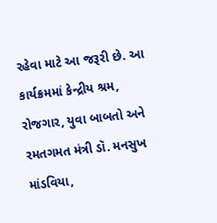રહેવા માટે આ જરૂરી છે. આ કાર્યક્રમમાં કેન્દ્રીય શ્રમ, રોજગાર, યુવા બાબતો અને રમતગમત મંત્રી ડૉ. મનસુખ માંડવિયા,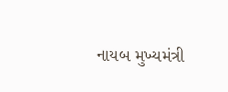નાયબ મુખ્યમંત્રી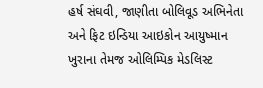હર્ષ સંઘવી, જાણીતા બોલિવૂડ અભિનેતા અને ફિટ ઇન્ડિયા આઇકોન આયુષ્માન ખુરાના તેમજ ઓલિમ્પિક મેડલિસ્ટ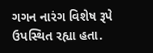ગગન નારંગ વિશેષ રૂપે ઉપસ્થિત રહ્યા હતા.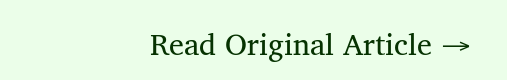Read Original Article →